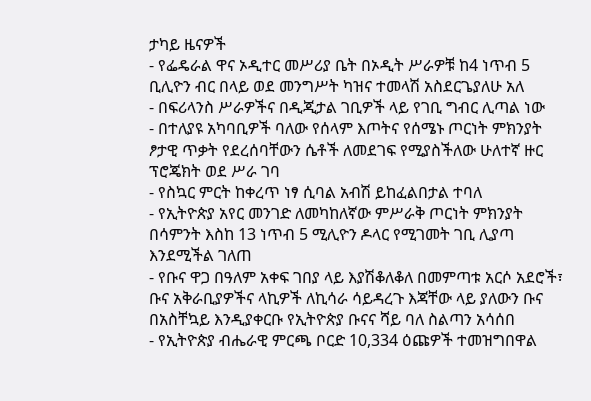ታካይ ዜናዎች
- የፌዴራል ዋና ኦዲተር መሥሪያ ቤት በኦዲት ሥራዎቹ ከ4 ነጥብ 5 ቢሊዮን ብር በላይ ወደ መንግሥት ካዝና ተመላሽ አስደርጌያለሁ አለ
- በፍሪላንስ ሥራዎችና በዲጂታል ገቢዎች ላይ የገቢ ግብር ሊጣል ነው
- በተለያዩ አካባቢዎች ባለው የሰላም እጦትና የሰሜኑ ጦርነት ምክንያት ፆታዊ ጥቃት የደረሰባቸውን ሴቶች ለመደገፍ የሚያስችለው ሁለተኛ ዙር ፕሮጄክት ወደ ሥራ ገባ
- የስኳር ምርት ከቀረጥ ነፃ ሲባል አብሽ ይከፈልበታል ተባለ
- የኢትዮጵያ አየር መንገድ ለመካከለኛው ምሥራቅ ጦርነት ምክንያት በሳምንት እስከ 13 ነጥብ 5 ሚሊዮን ዶላር የሚገመት ገቢ ሊያጣ እንደሚችል ገለጠ
- የቡና ዋጋ በዓለም አቀፍ ገበያ ላይ እያሽቆለቆለ በመምጣቱ አርሶ አደሮች፣ ቡና አቅራቢያዎችና ላኪዎች ለኪሳራ ሳይዳረጉ እጃቸው ላይ ያለውን ቡና በአስቸኳይ እንዲያቀርቡ የኢትዮጵያ ቡናና ሻይ ባለ ስልጣን አሳሰበ
- የኢትዮጵያ ብሔራዊ ምርጫ ቦርድ 10,334 ዕጩዎች ተመዝግበዋል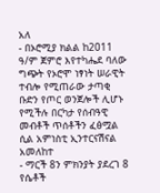አለ
- በኦሮሚያ ክልል ከ2011 ዓ/ም ጀምሮ እየተካሔደ ባለው ግጭት የኦሮሞ ነፃነት ሠራዊት ተብሎ የሚጠራው ታጣቂ ቡድን የጦር ወንጀሎች ሊሆኑ የሚችሉ በርካታ የሰብዓዊ መብቶች ጥሰቶችን ፈፅሟል ሲል አምነስቲ ኢንተርናሽናል አመለከተ
- ማርች 8ን ምክንያት ያደረገ 8 የሴቶች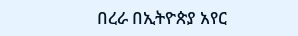በረራ በኢትዮጵያ አየር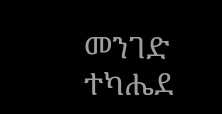መንገድ ተካሔደ